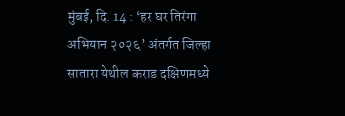मुंबई, दि. 14 : ‘हर घर तिरंगा अभियान २०२६’ अंतर्गत जिल्हा सातारा येथील कराड दक्षिणमध्ये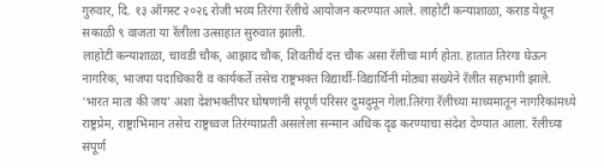गुरुवार, दि. १३ ऑगस्ट २०२६ रोजी भव्य तिरंगा रॅलीचे आयोजन करण्यात आले. लाहोटी कन्याशाळा, कराड येथून सकाळी ९ वाजता या रॅलीला उत्साहात सुरुवात झाली.
लाहोटी कन्याशाळा, चावडी चौक, आझाद चौक, शिवतीर्थ दत्त चौक असा रॅलीचा मार्ग होता. हातात तिरंगा घेऊन नागरिक, भाजपा पदाधिकारी व कार्यकर्ते तसेच राष्ट्रभक्त विद्यार्थी-विद्यार्थिनी मोठ्या संख्येने रॅलीत सहभागी झाले. ‘भारत माता की जय’ अशा देशभक्तीपर घोषणांनी संपूर्ण परिसर दुमदुमून गेला.तिरंगा रॅलीच्या माध्यमातून नागरिकांमध्ये राष्ट्रप्रेम, राष्ट्राभिमान तसेच राष्ट्रध्वज तिरंग्याप्रती असलेला सन्मान अधिक दृढ करण्याचा संदेश देण्यात आला. रॅलीच्या संपूर्ण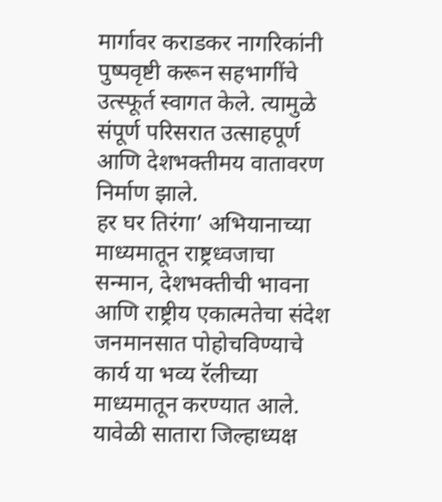मार्गावर कराडकर नागरिकांनी पुष्पवृष्टी करून सहभागींचे उत्स्फूर्त स्वागत केले. त्यामुळे संपूर्ण परिसरात उत्साहपूर्ण आणि देशभक्तीमय वातावरण निर्माण झाले.
हर घर तिरंगा’ अभियानाच्या माध्यमातून राष्ट्रध्वजाचा सन्मान, देशभक्तीची भावना आणि राष्ट्रीय एकात्मतेचा संदेश जनमानसात पोहोचविण्याचे कार्य या भव्य रॅलीच्या माध्यमातून करण्यात आले. यावेळी सातारा जिल्हाध्यक्ष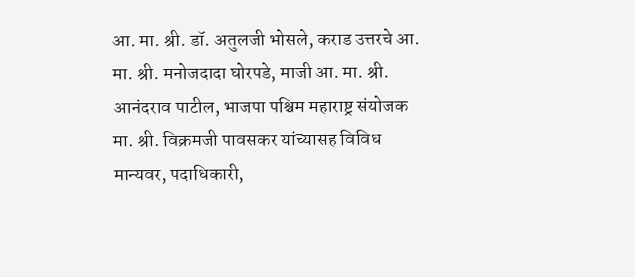आ. मा. श्री. डॉ. अतुलजी भोसले, कराड उत्तरचे आ. मा. श्री. मनोजदादा घोरपडे, माजी आ. मा. श्री. आनंदराव पाटील, भाजपा पश्चिम महाराष्ट्र संयोजक मा. श्री. विक्रमजी पावसकर यांच्यासह विविध मान्यवर, पदाधिकारी,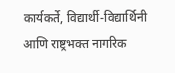कार्यकर्ते, विद्यार्थी-विद्यार्थिनी आणि राष्ट्रभक्त नागरिक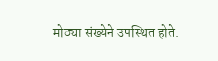मोठ्या संख्येने उपस्थित होते.